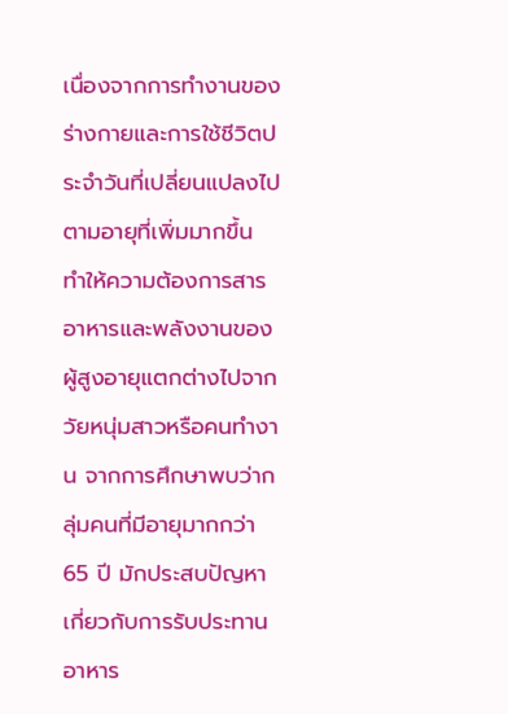เนื่องจากการทำงานของร่างกายและการใช้ชีวิตประจำวันที่เปลี่ยนแปลงไปตามอายุที่เพิ่มมากขึ้น ทำให้ความต้องการสารอาหารและพลังงานของผู้สูงอายุแตกต่างไปจากวัยหนุ่มสาวหรือคนทำงาน จากการศึกษาพบว่ากลุ่มคนที่มีอายุมากกว่า 65 ปี มักประสบปัญหาเกี่ยวกับการรับประทานอาหาร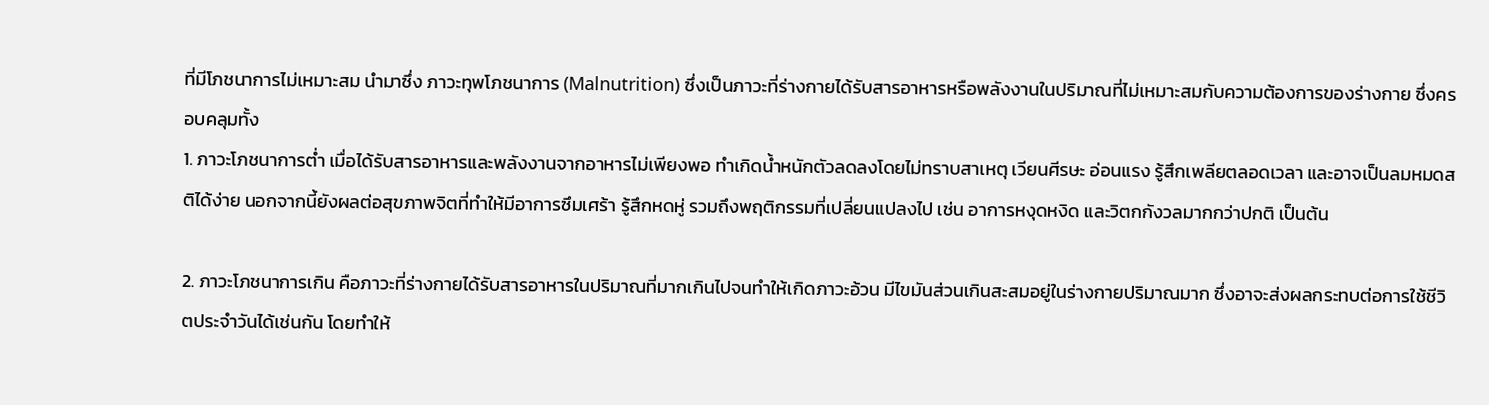ที่มีโภชนาการไม่เหมาะสม นำมาซึ่ง ภาวะทุพโภชนาการ (Malnutrition) ซึ่งเป็นภาวะที่ร่างกายได้รับสารอาหารหรือพลังงานในปริมาณที่ไม่เหมาะสมกับความต้องการของร่างกาย ซึ่งครอบคลุมทั้ง
1. ภาวะโภชนาการต่ำ เมื่อได้รับสารอาหารและพลังงานจากอาหารไม่เพียงพอ ทำเกิดน้ำหนักตัวลดลงโดยไม่ทราบสาเหตุ เวียนศีรษะ อ่อนแรง รู้สึกเพลียตลอดเวลา และอาจเป็นลมหมดสติได้ง่าย นอกจากนี้ยังผลต่อสุขภาพจิตที่ทำให้มีอาการซึมเศร้า รู้สึกหดหู่ รวมถึงพฤติกรรมที่เปลี่ยนแปลงไป เช่น อาการหงุดหงิด และวิตกกังวลมากกว่าปกติ เป็นต้น

2. ภาวะโภชนาการเกิน คือภาวะที่ร่างกายได้รับสารอาหารในปริมาณที่มากเกินไปจนทำให้เกิดภาวะอ้วน มีไขมันส่วนเกินสะสมอยู่ในร่างกายปริมาณมาก ซึ่งอาจะส่งผลกระทบต่อการใช้ชีวิตประจำวันได้เช่นกัน โดยทำให้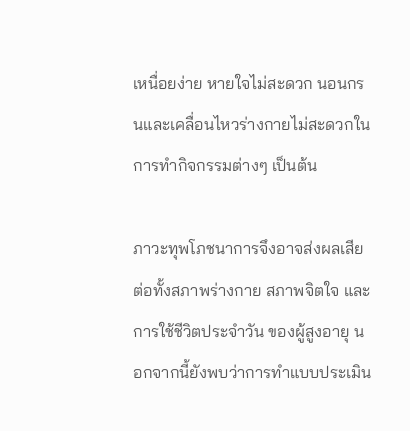เหนื่อยง่าย หายใจไม่สะดวก นอนกรนและเคลื่อนไหวร่างกายไม่สะดวกในการทำกิจกรรมต่างๆ เป็นต้น

ภาวะทุพโภชนาการจึงอาจส่งผลเสียต่อทั้งสภาพร่างกาย สภาพจิตใจ และการใช้ชีวิตประจำวัน ของผู้สูงอายุ นอกจากนี้ยังพบว่าการทำแบบประเมิน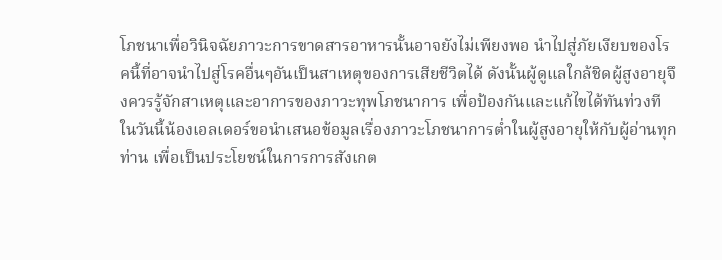โภชนาเพื่อวินิจฉัยภาวะการขาดสารอาหารนั้นอาจยังไม่เพียงพอ นำไปสู่ภัยเงียบของโรคนี้ที่อาจนำไปสู่โรคอื่นๆอันเป็นสาเหตุของการเสียชีวิตได้ ดังนั้นผู้ดูแลใกล้ชิดผู้สูงอายุจึงควรรู้จักสาเหตุและอาการของภาวะทุพโภชนาการ เพื่อป้องกันและแก้ไขได้ทันท่วงที ในวันนี้น้องเอลเดอร์ขอนำเสนอข้อมูลเรื่องภาวะโภชนาการต่ำในผู้สูงอายุให้กับผู้อ่านทุกท่าน เพื่อเป็นประโยชน์ในการการสังเกต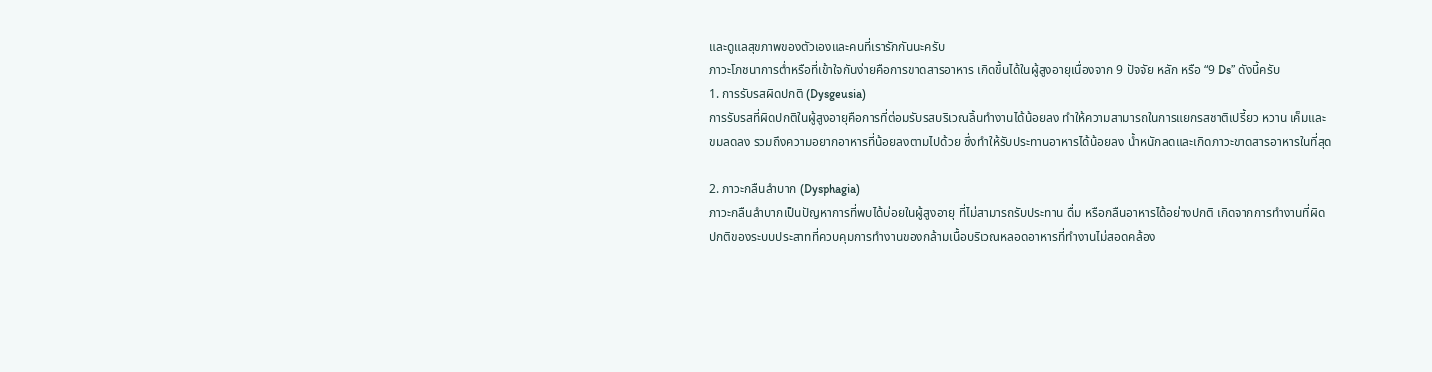และดูแลสุขภาพของตัวเองและคนที่เรารักกันนะครับ
ภาวะโภชนาการต่ำหรือที่เข้าใจกันง่ายคือการขาดสารอาหาร เกิดขึ้นได้ในผู้สูงอายุเนื่องจาก 9 ปัจจัย หลัก หรือ “9 Ds” ดังนี้ครับ
1. การรับรสผิดปกติ (Dysgeusia)
การรับรสที่ผิดปกติในผู้สูงอายุคือการที่ต่อมรับรสบริเวณลิ้นทำงานได้น้อยลง ทำให้ความสามารถในการแยกรสชาติเปรี้ยว หวาน เค็มและขมลดลง รวมถึงความอยากอาหารที่น้อยลงตามไปด้วย ซึ่งทำให้รับประทานอาหารได้น้อยลง น้ำหนักลดและเกิดภาวะขาดสารอาหารในที่สุด

2. ภาวะกลืนลำบาก (Dysphagia)
ภาวะกลืนลำบากเป็นปัญหาการที่พบได้บ่อยในผู้สูงอายุ ที่ไม่สามารถรับประทาน ดื่ม หรือกลืนอาหารได้อย่างปกติ เกิดจากการทำงานที่ผิดปกติของระบบประสาทที่ควบคุมการทำงานของกล้ามเนื้อบริเวณหลอดอาหารที่ทำงานไม่สอดคล้อง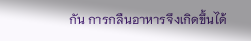กัน การกลืนอาหารจึงเกิดขึ้นได้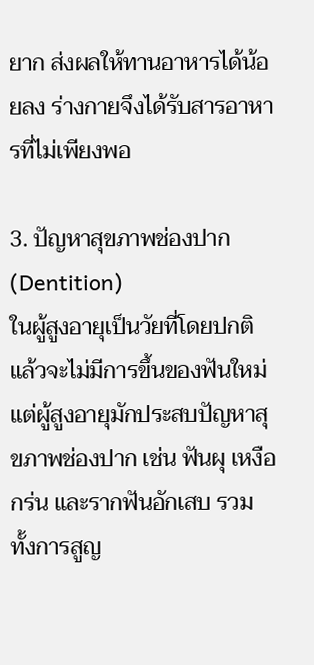ยาก ส่งผลให้ทานอาหารได้น้อยลง ร่างกายจึงได้รับสารอาหารที่ไม่เพียงพอ

3. ปัญหาสุขภาพช่องปาก (Dentition)
ในผู้สูงอายุเป็นวัยที่โดยปกติแล้วจะไม่มีการขึ้นของฟันใหม่ แต่ผู้สูงอายุมักประสบปัญหาสุขภาพช่องปาก เช่น ฟันผุ เหงือกร่น และรากฟันอักเสบ รวมทั้งการสูญ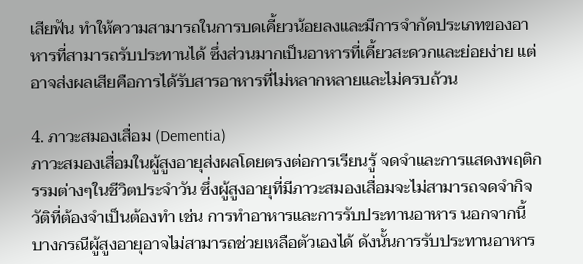เสียฟัน ทำให้ความสามารถในการบดเคี้ยวน้อยลงและมีการจำกัดประเภทของอาหารที่สามารถรับประทานได้ ซึ่งส่วนมากเป็นอาหารที่เคี้ยวสะดวกและย่อยง่าย แต่อาจส่งผลเสียคือการได้รับสารอาหารที่ไม่หลากหลายและไม่ครบถ้วน

4. ภาวะสมองเสื่อม (Dementia)
ภาวะสมองเสื่อมในผู้สูงอายุส่งผลโดยตรงต่อการเรียนรู้ จดจำและการแสดงพฤติกรรมต่างๆในชีวิตประจำวัน ซึ่งผู้สูงอายุที่มีภาวะสมองเสื่อมจะไม่สามารถจดจำกิจวัติที่ต้องจำเป็นต้องทำ เช่น การทำอาหารและการรับประทานอาหาร นอกจากนี้บางกรณีผู้สูงอายุอาจไม่สามารถช่วยเหลือตัวเองได้ ดังนั้นการรับประทานอาหาร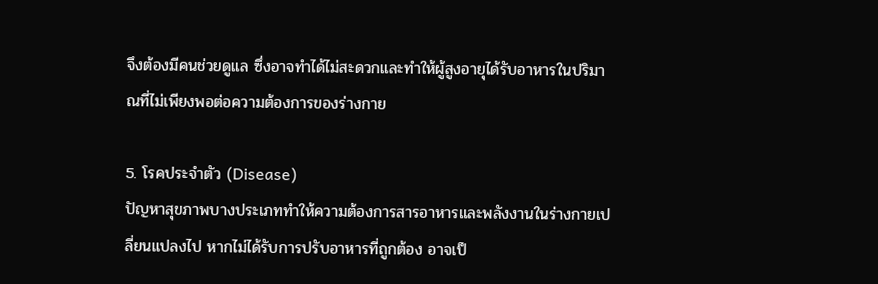จึงต้องมีคนช่วยดูแล ซึ่งอาจทำได้ไม่สะดวกและทำให้ผู้สูงอายุได้รับอาหารในปริมาณที่ไม่เพียงพอต่อความต้องการของร่างกาย

5. โรคประจำตัว (Disease)
ปัญหาสุขภาพบางประเภททำให้ความต้องการสารอาหารและพลังงานในร่างกายเปลี่ยนแปลงไป หากไม่ได้รับการปรับอาหารที่ถูกต้อง อาจเป็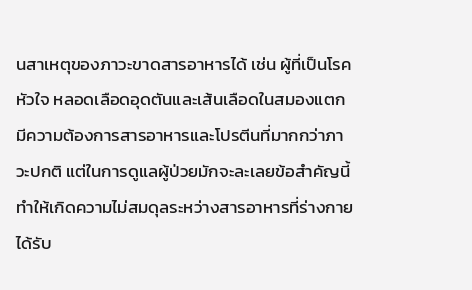นสาเหตุของภาวะขาดสารอาหารได้ เช่น ผู้ที่เป็นโรคหัวใจ หลอดเลือดอุดตันและเส้นเลือดในสมองแตก มีความต้องการสารอาหารและโปรตีนที่มากกว่าภาวะปกติ แต่ในการดูแลผู้ป่วยมักจะละเลยข้อสำคัญนี้ ทำให้เกิดความไม่สมดุลระหว่างสารอาหารที่ร่างกายได้รับ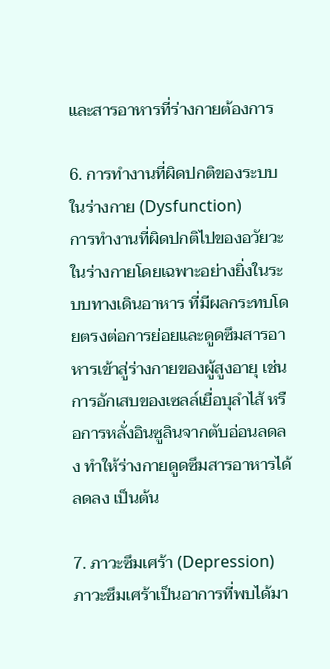และสารอาหารที่ร่างกายต้องการ

6. การทำงานที่ผิดปกติของระบบในร่างกาย (Dysfunction)
การทำงานที่ผิดปกติไปของอวัยวะในร่างกายโดยเฉพาะอย่างยิ่งในระบบทางเดินอาหาร ที่มีผลกระทบโดยตรงต่อการย่อยและดูดซึมสารอาหารเข้าสู่ร่างกายของผู้สูงอายุ เช่น การอักเสบของเซลล์เยื่อบุลำไส้ หรือการหลั่งอินซูลินจากตับอ่อนลดลง ทำให้ร่างกายดูดซึมสารอาหารได้ลดลง เป็นต้น

7. ภาวะซึมเศร้า (Depression)
ภาวะซึมเศร้าเป็นอาการที่พบได้มา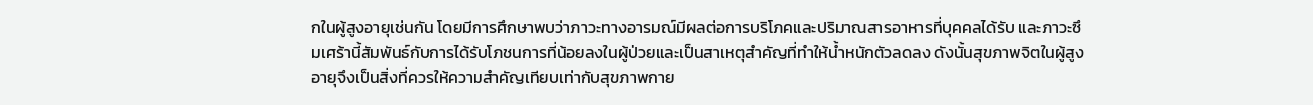กในผู้สูงอายุเช่นกัน โดยมีการศึกษาพบว่าภาวะทางอารมณ์มีผลต่อการบริโภคและปริมาณสารอาหารที่บุคคลได้รับ และภาวะซึมเศร้านี้สัมพันธ์กับการได้รับโภชนการที่น้อยลงในผู้ป่วยและเป็นสาเหตุสำคัญที่ทำให้น้ำหนักตัวลดลง ดังนั้นสุขภาพจิตในผู้สูงอายุจึงเป็นสิ่งที่ควรให้ความสำคัญเทียบเท่ากับสุขภาพกาย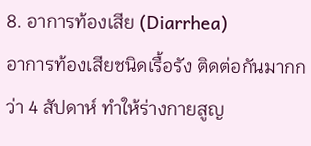8. อาการท้องเสีย (Diarrhea)
อาการท้องเสียชนิดเรื้อรัง ติดต่อกันมากกว่า 4 สัปดาห์ ทำให้ร่างกายสูญ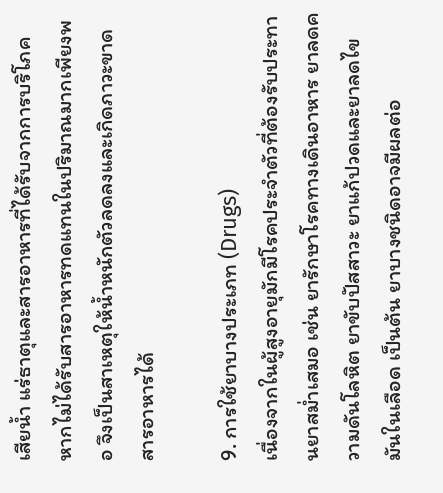เสียน้ำ แร่ธาตุและสารอาหารที่ได้รับจากการบริโภค หากไม่ได้รับสารอาหารทดแทนในปริมาณมากเพียงพอ จึงเป็นสาเหตุให้น้ำหนักตัวลดลงและเกิดภาวะขาดสารอาหารได้

9. การใช้ยาบางประเภท (Drugs)
เนื่องจากในผู้สูงอายุมักมีโรคประจำตัวที่ต้องรับประทานยาสม่ำเสมอ เช่น ยารักษาโรคทางเดินอาหาร ยาลดความดันโลหิต ยาขับปัสสาวะ ยาแก้ปวดและยาลดไขมันในเลือด เป็นต้น ยาบางชนิดอาจมีผลต่อ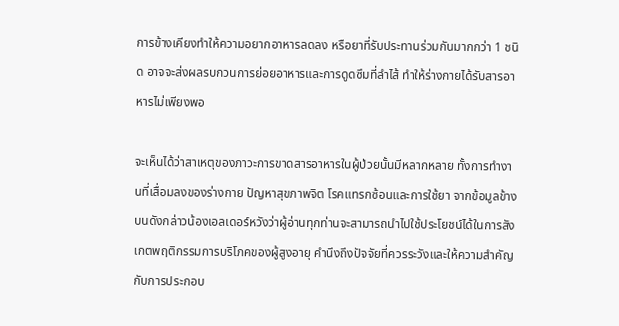การข้างเคียงทำให้ความอยากอาหารลดลง หรือยาที่รับประทานร่วมกันมากกว่า 1 ชนิด อาจจะส่งผลรบกวนการย่อยอาหารและการดูดซึมที่ลำไส้ ทำให้ร่างกายได้รับสารอาหารไม่เพียงพอ

จะเห็นได้ว่าสาเหตุของภาวะการขาดสารอาหารในผู้ป่วยนั้นมีหลากหลาย ทั้งการทำงานที่เสื่อมลงของร่างกาย ปัญหาสุขภาพจิต โรคแทรกซ้อนและการใช้ยา จากข้อมูลข้างบนดังกล่าวน้องเอลเดอร์หวังว่าผู้อ่านทุกท่านจะสามารถนำไปใช้ประโยชน์ได้ในการสังเกตพฤติกรรมการบริโภคของผู้สูงอายุ คำนึงถึงปัจจัยที่ควรระวังและให้ความสำคัญกับการประกอบ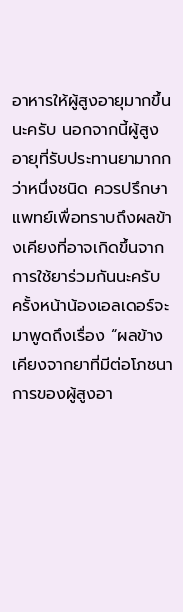อาหารให้ผู้สูงอายุมากขึ้นนะครับ นอกจากนี้ผู้สูงอายุที่รับประทานยามากกว่าหนึ่งชนิด ควรปรึกษาแพทย์เพื่อทราบถึงผลข้างเคียงที่อาจเกิดขึ้นจากการใช้ยาร่วมกันนะครับ ครั้งหน้าน้องเอลเดอร์จะมาพูดถึงเรื่อง “ผลข้างเคียงจากยาที่มีต่อโภชนาการของผู้สูงอา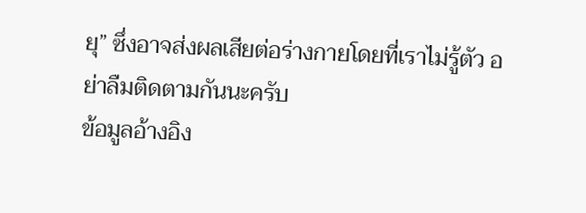ยุ” ซึ่งอาจส่งผลเสียต่อร่างกายโดยที่เราไม่รู้ตัว อย่าลืมติดตามกันนะครับ
ข้อมูลอ้างอิง